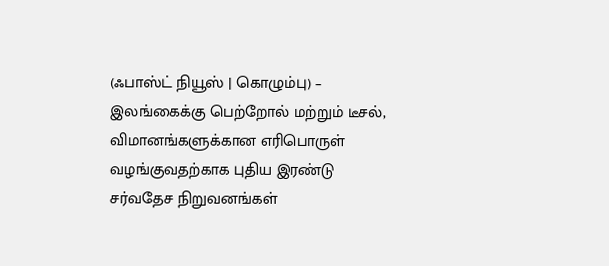(ஃபாஸ்ட் நியூஸ் | கொழும்பு) – இலங்கைக்கு பெற்றோல் மற்றும் டீசல், விமானங்களுக்கான எரிபொருள் வழங்குவதற்காக புதிய இரண்டு சர்வதேச நிறுவனங்கள்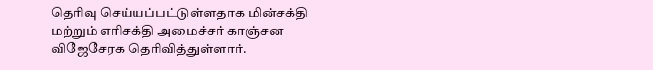தெரிவு செய்யப்பட்டுள்ளதாக மின்சக்தி மற்றும் எரிசக்தி அமைச்சர் காஞ்சன விஜேசேரக தெரிவித்துள்ளார்.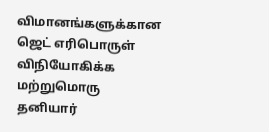விமானங்களுக்கான ஜெட் எரிபொருள் விநியோகிக்க மற்றுமொரு தனியார்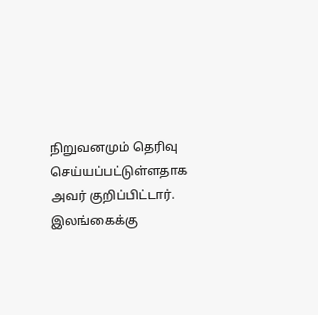நிறுவனமும் தெரிவு செய்யப்பட்டுள்ளதாக அவர் குறிப்பிட்டார்.
இலங்கைக்கு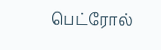பெட்ரோல்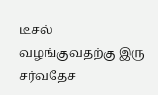டீசல் வழங்குவதற்கு இரு சர்வதேச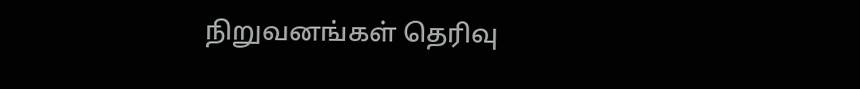நிறுவனங்கள் தெரிவு